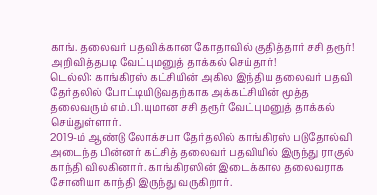காங். தலைவர் பதவிக்கான கோதாவில் குதித்தார் சசி தரூர்! அறிவித்தபடி வேட்புமனுத் தாக்கல் செய்தார்!
டெல்லி: காங்கிரஸ் கட்சியின் அகில இந்திய தலைவர் பதவி தேர்தலில் போட்டியிடுவதற்காக அக்கட்சியின் மூத்த தலைவரும் எம்.பி.யுமான சசி தரூர் வேட்புமனுத் தாக்கல் செய்துள்ளார்.
2019-ம் ஆண்டு லோக்சபா தேர்தலில் காங்கிரஸ் படுதோல்வி அடைந்த பின்னர் கட்சித் தலைவர் பதவியில் இருந்து ராகுல் காந்தி விலகினார். காங்கிரஸின் இடைக்கால தலைவராக சோனியா காந்தி இருந்து வருகிறார்.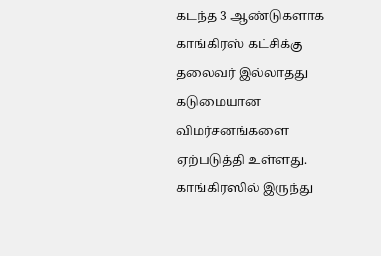கடந்த 3 ஆண்டுகளாக காங்கிரஸ் கட்சிக்கு தலைவர் இல்லாதது கடுமையான விமர்சனங்களை ஏற்படுத்தி உள்ளது. காங்கிரஸில் இருந்து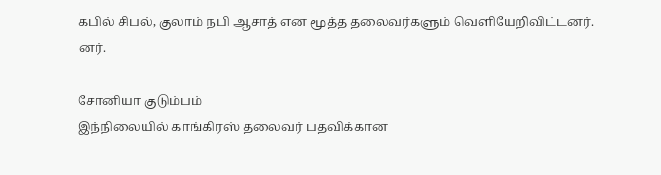கபில் சிபல், குலாம் நபி ஆசாத் என மூத்த தலைவர்களும் வெளியேறிவிட்டனர்.
னர்.

சோனியா குடும்பம்
இந்நிலையில் காங்கிரஸ் தலைவர் பதவிக்கான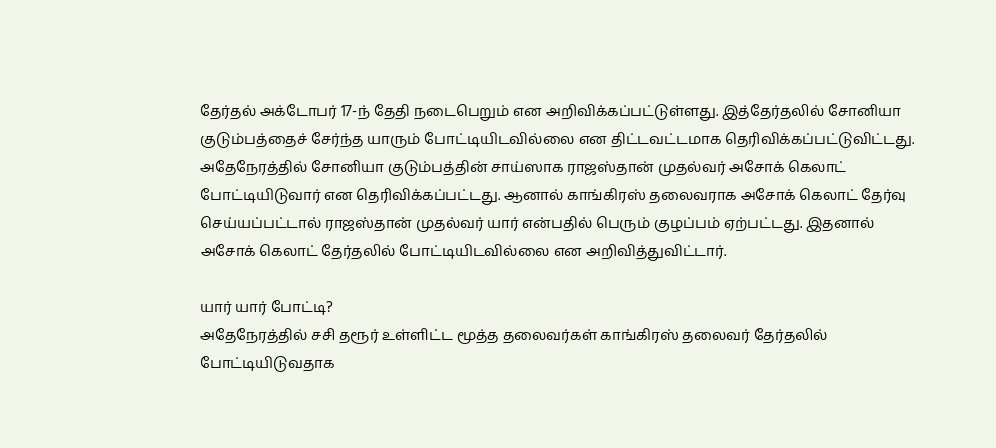தேர்தல் அக்டோபர் 17-ந் தேதி நடைபெறும் என அறிவிக்கப்பட்டுள்ளது. இத்தேர்தலில் சோனியா குடும்பத்தைச் சேர்ந்த யாரும் போட்டியிடவில்லை என திட்டவட்டமாக தெரிவிக்கப்பட்டுவிட்டது. அதேநேரத்தில் சோனியா குடும்பத்தின் சாய்ஸாக ராஜஸ்தான் முதல்வர் அசோக் கெலாட் போட்டியிடுவார் என தெரிவிக்கப்பட்டது. ஆனால் காங்கிரஸ் தலைவராக அசோக் கெலாட் தேர்வு செய்யப்பட்டால் ராஜஸ்தான் முதல்வர் யார் என்பதில் பெரும் குழப்பம் ஏற்பட்டது. இதனால் அசோக் கெலாட் தேர்தலில் போட்டியிடவில்லை என அறிவித்துவிட்டார்.

யார் யார் போட்டி?
அதேநேரத்தில் சசி தரூர் உள்ளிட்ட மூத்த தலைவர்கள் காங்கிரஸ் தலைவர் தேர்தலில் போட்டியிடுவதாக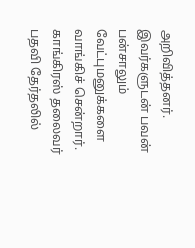அறிவித்தனர். இவர்களுடன் பவன் பன்சாலும் வேட்புமனுக்களை வாங்கிச் சென்றார். காங்கிரஸ் தலைவர் பதவி தேர்தலில்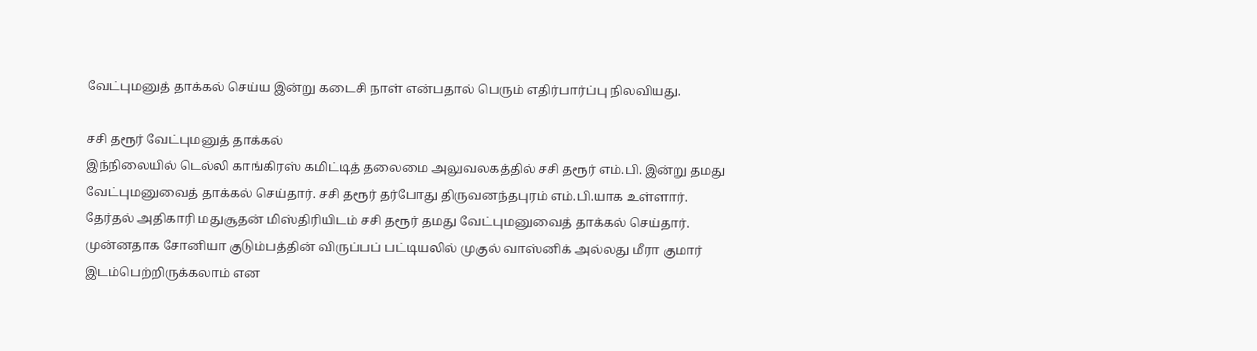வேட்புமனுத் தாக்கல் செய்ய இன்று கடைசி நாள் என்பதால் பெரும் எதிர்பார்ப்பு நிலவியது.

சசி தரூர் வேட்புமனுத் தாக்கல்
இந்நிலையில் டெல்லி காங்கிரஸ் கமிட்டித் தலைமை அலுவலகத்தில் சசி தரூர் எம்.பி. இன்று தமது வேட்புமனுவைத் தாக்கல் செய்தார். சசி தரூர் தர்போது திருவனந்தபுரம் எம்.பி.யாக உள்ளார். தேர்தல் அதிகாரி மதுசூதன் மிஸ்திரியிடம் சசி தரூர் தமது வேட்புமனுவைத் தாக்கல் செய்தார்.
முன்னதாக சோனியா குடும்பத்தின் விருப்பப் பட்டியலில் முகுல் வாஸ்னிக் அல்லது மீரா குமார் இடம்பெற்றிருக்கலாம் என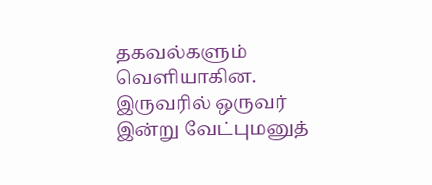தகவல்களும் வெளியாகின. இருவரில் ஒருவர் இன்று வேட்புமனுத்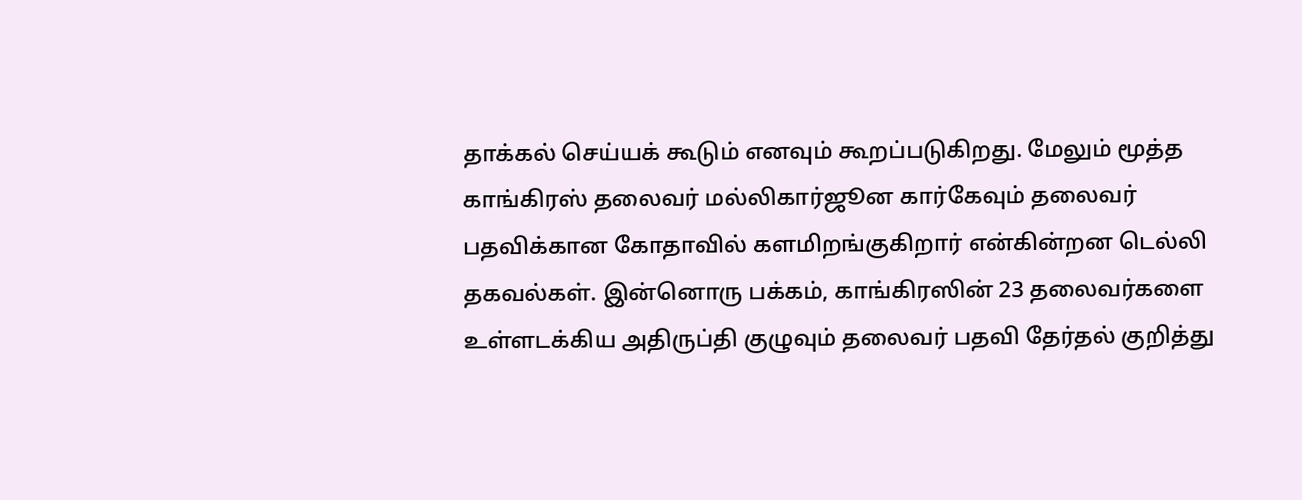தாக்கல் செய்யக் கூடும் எனவும் கூறப்படுகிறது. மேலும் மூத்த காங்கிரஸ் தலைவர் மல்லிகார்ஜூன கார்கேவும் தலைவர் பதவிக்கான கோதாவில் களமிறங்குகிறார் என்கின்றன டெல்லி தகவல்கள். இன்னொரு பக்கம், காங்கிரஸின் 23 தலைவர்களை உள்ளடக்கிய அதிருப்தி குழுவும் தலைவர் பதவி தேர்தல் குறித்து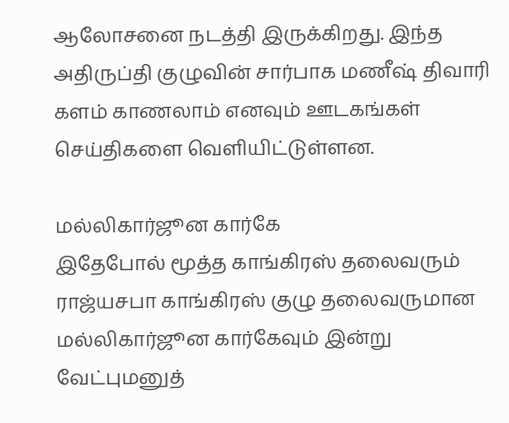ஆலோசனை நடத்தி இருக்கிறது. இந்த அதிருப்தி குழுவின் சார்பாக மணீஷ் திவாரி களம் காணலாம் எனவும் ஊடகங்கள் செய்திகளை வெளியிட்டுள்ளன.

மல்லிகார்ஜூன கார்கே
இதேபோல் மூத்த காங்கிரஸ் தலைவரும் ராஜ்யசபா காங்கிரஸ் குழு தலைவருமான மல்லிகார்ஜூன கார்கேவும் இன்று வேட்புமனுத்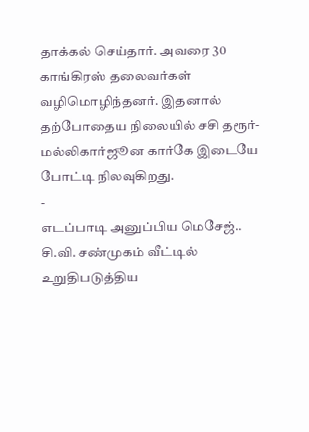தாக்கல் செய்தார். அவரை 30 காங்கிரஸ் தலைவர்கள் வழிமொழிந்தனர். இதனால் தற்போதைய நிலையில் சசி தரூர்- மல்லிகார்ஜூன கார்கே இடையே போட்டி நிலவுகிறது.
-
எடப்பாடி அனுப்பிய மெசேஜ்.. சி.வி. சண்முகம் வீட்டில் உறுதிபடுத்திய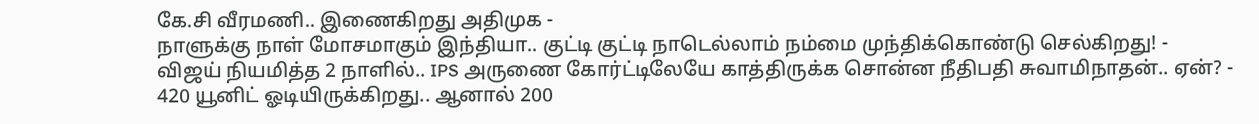கே.சி வீரமணி.. இணைகிறது அதிமுக -
நாளுக்கு நாள் மோசமாகும் இந்தியா.. குட்டி குட்டி நாடெல்லாம் நம்மை முந்திக்கொண்டு செல்கிறது! -
விஜய் நியமித்த 2 நாளில்.. IPS அருணை கோர்ட்டிலேயே காத்திருக்க சொன்ன நீதிபதி சுவாமிநாதன்.. ஏன்? -
420 யூனிட் ஓடியிருக்கிறது.. ஆனால் 200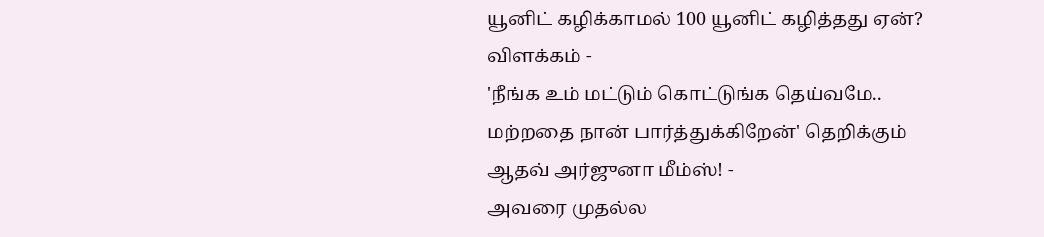யூனிட் கழிக்காமல் 100 யூனிட் கழித்தது ஏன்? விளக்கம் -
'நீங்க உம் மட்டும் கொட்டுங்க தெய்வமே.. மற்றதை நான் பார்த்துக்கிறேன்' தெறிக்கும் ஆதவ் அர்ஜுனா மீம்ஸ்! -
அவரை முதல்ல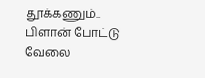தூக்கணும்.. பிளான் போட்டு வேலை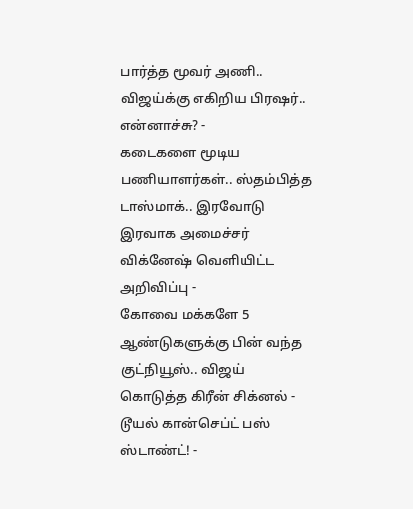பார்த்த மூவர் அணி.. விஜய்க்கு எகிறிய பிரஷர்.. என்னாச்சு? -
கடைகளை மூடிய பணியாளர்கள்.. ஸ்தம்பித்த டாஸ்மாக்.. இரவோடு இரவாக அமைச்சர் விக்னேஷ் வெளியிட்ட அறிவிப்பு -
கோவை மக்களே 5 ஆண்டுகளுக்கு பின் வந்த குட்நியூஸ்.. விஜய் கொடுத்த கிரீன் சிக்னல் - டூயல் கான்செப்ட் பஸ் ஸ்டாண்ட்! -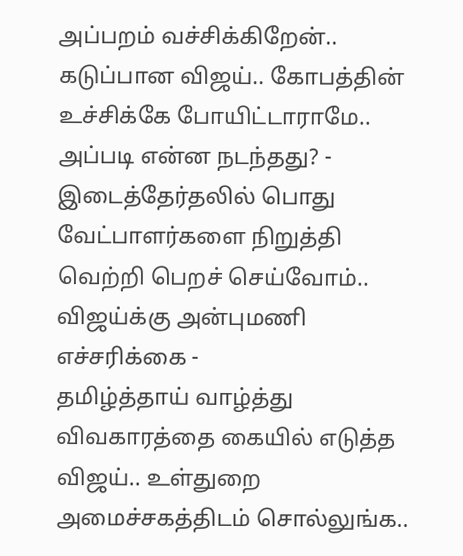அப்பறம் வச்சிக்கிறேன்.. கடுப்பான விஜய்.. கோபத்தின் உச்சிக்கே போயிட்டாராமே.. அப்படி என்ன நடந்தது? -
இடைத்தேர்தலில் பொது வேட்பாளர்களை நிறுத்தி வெற்றி பெறச் செய்வோம்.. விஜய்க்கு அன்புமணி எச்சரிக்கை -
தமிழ்த்தாய் வாழ்த்து விவகாரத்தை கையில் எடுத்த விஜய்.. உள்துறை அமைச்சகத்திடம் சொல்லுங்க..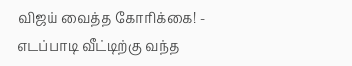விஜய் வைத்த கோரிக்கை! -
எடப்பாடி வீட்டிற்கு வந்த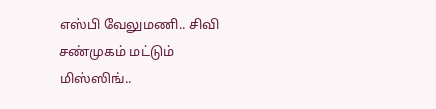எஸ்பி வேலுமணி.. சிவி சண்முகம் மட்டும் மிஸ்ஸிங்..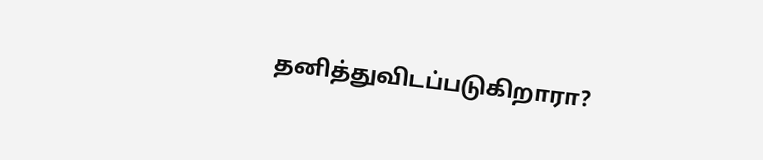தனித்துவிடப்படுகிறாரா?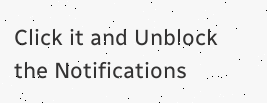Click it and Unblock the Notifications